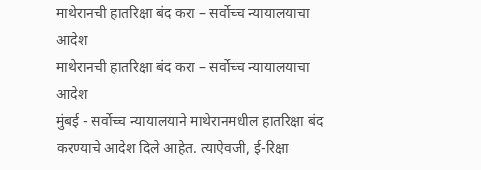माथेरानची हातरिक्षा बंद करा – सर्वोच्च न्यायालयाचा आदेश
माथेरानची हातरिक्षा बंद करा – सर्वोच्च न्यायालयाचा आदेश
मुंबई - सर्वोच्च न्यायालयाने माथेरानमधील हातरिक्षा बंद करण्याचे आदेश दिले आहेत. त्याऐवजी, ई-रिक्षा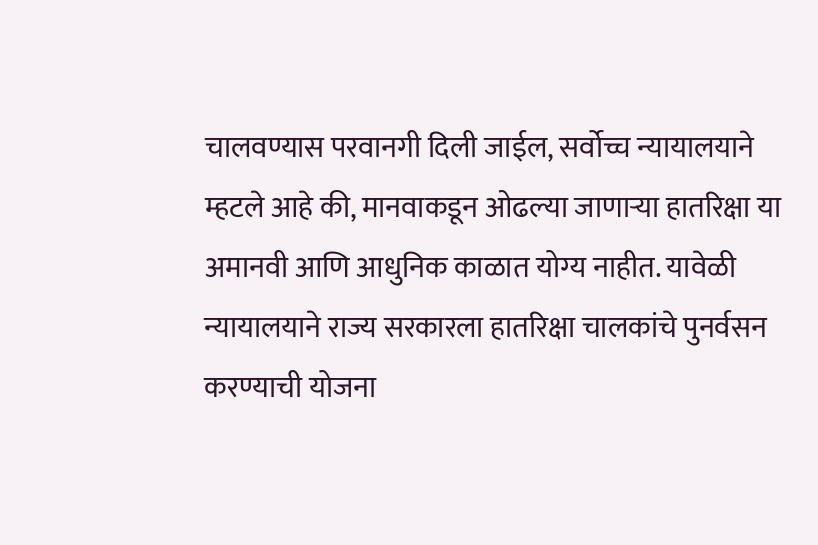चालवण्यास परवानगी दिली जाईल, सर्वोच्च न्यायालयाने म्हटले आहे की, मानवाकडून ओढल्या जाणाऱ्या हातरिक्षा या अमानवी आणि आधुनिक काळात योग्य नाहीत. यावेळी न्यायालयाने राज्य सरकारला हातरिक्षा चालकांचे पुनर्वसन करण्याची योजना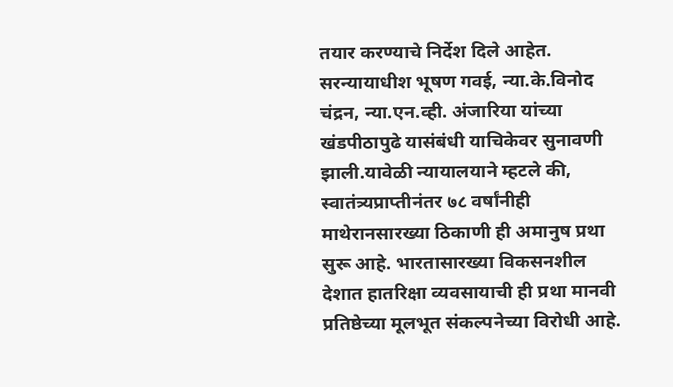तयार करण्याचे निर्देश दिले आहेत.
सरन्यायाधीश भूषण गवई, न्या.के.विनोद चंद्रन, न्या.एन.व्ही. अंजारिया यांच्या खंडपीठापुढे यासंबंधी याचिकेवर सुनावणी झाली.यावेळी न्यायालयाने म्हटले की, स्वातंत्र्यप्राप्तीनंतर ७८ वर्षांनीही माथेरानसारख्या ठिकाणी ही अमानुष प्रथा सुरू आहे. भारतासारख्या विकसनशील देशात हातरिक्षा व्यवसायाची ही प्रथा मानवी प्रतिष्ठेच्या मूलभूत संकल्पनेच्या विरोधी आहे.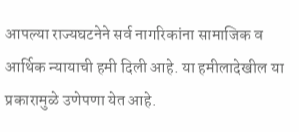आपल्या राज्यघटनेने सर्व नागरिकांना सामाजिक व आर्थिक न्यायाची हमी दिली आहे. या हमीलादेखील या प्रकारामुळे उणेपणा येत आहे.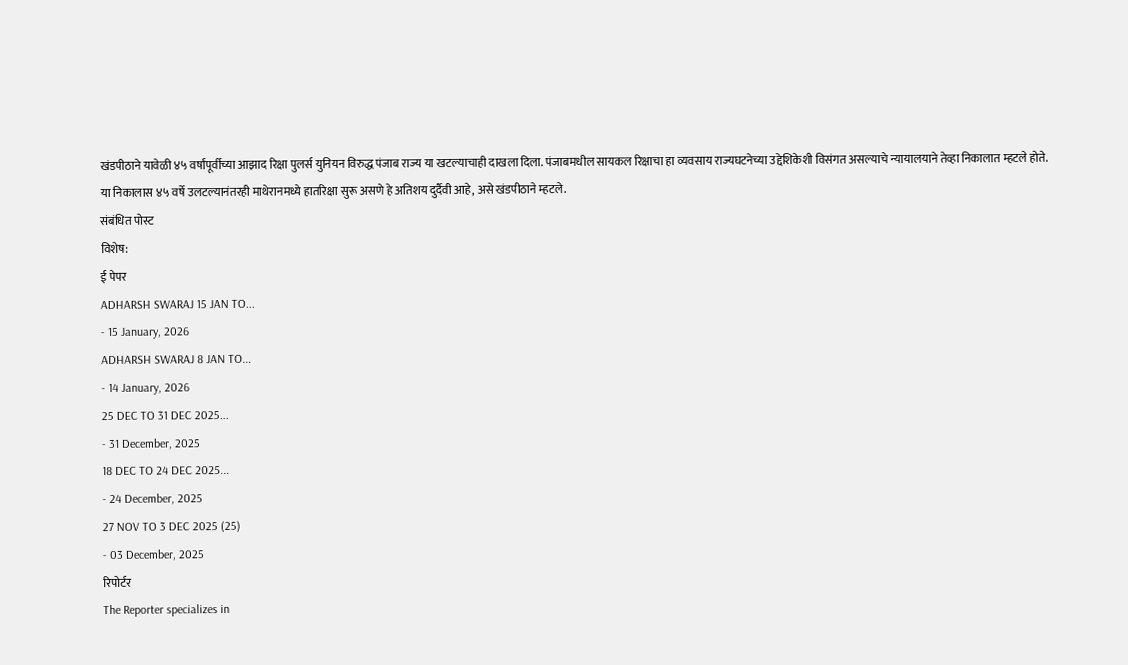खंडपीठाने यावेळी ४५ वर्षांपूर्वीच्या आझाद रिक्षा पुलर्स युनियन विरुद्ध पंजाब राज्य या खटल्याचाही दाखला दिला. पंजाबमधील सायकल रिक्षाचा हा व्यवसाय राज्यघटनेच्या उद्देशिकेशी विसंगत असल्याचे न्यायालयाने तेव्हा निकालात म्हटले होते. या निकालास ४५ वर्षे उलटल्यानंतरही माथेरानमध्ये हातरिक्षा सुरू असणे हे अतिशय दुर्दैवी आहे, असे खंडपीठाने म्हटले.
संबंधित पोस्ट
विशेष:
ई पेपर
ADHARSH SWARAJ 15 JAN TO...
- 15 January, 2026
ADHARSH SWARAJ 8 JAN TO...
- 14 January, 2026
25 DEC TO 31 DEC 2025...
- 31 December, 2025
18 DEC TO 24 DEC 2025...
- 24 December, 2025
27 NOV TO 3 DEC 2025 (25)
- 03 December, 2025
रिपोर्टर
The Reporter specializes in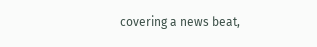covering a news beat,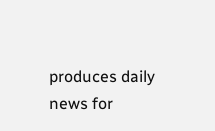produces daily news for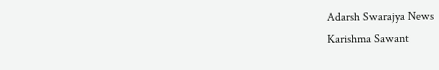Adarsh Swarajya News
Karishma Sawant